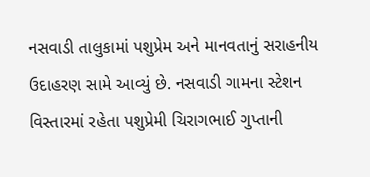નસવાડી તાલુકામાં પશુપ્રેમ અને માનવતાનું સરાહનીય ઉદાહરણ સામે આવ્યું છે. નસવાડી ગામના સ્ટેશન વિસ્તારમાં રહેતા પશુપ્રેમી ચિરાગભાઈ ગુપ્તાની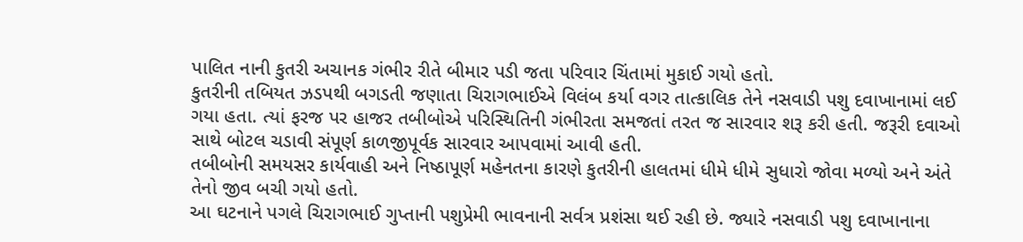પાલિત નાની કુતરી અચાનક ગંભીર રીતે બીમાર પડી જતા પરિવાર ચિંતામાં મુકાઈ ગયો હતો.
કુતરીની તબિયત ઝડપથી બગડતી જણાતા ચિરાગભાઈએ વિલંબ કર્યા વગર તાત્કાલિક તેને નસવાડી પશુ દવાખાનામાં લઈ ગયા હતા. ત્યાં ફરજ પર હાજર તબીબોએ પરિસ્થિતિની ગંભીરતા સમજતાં તરત જ સારવાર શરૂ કરી હતી. જરૂરી દવાઓ સાથે બોટલ ચડાવી સંપૂર્ણ કાળજીપૂર્વક સારવાર આપવામાં આવી હતી.
તબીબોની સમયસર કાર્યવાહી અને નિષ્ઠાપૂર્ણ મહેનતના કારણે કુતરીની હાલતમાં ધીમે ધીમે સુધારો જોવા મળ્યો અને અંતે તેનો જીવ બચી ગયો હતો.
આ ઘટનાને પગલે ચિરાગભાઈ ગુપ્તાની પશુપ્રેમી ભાવનાની સર્વત્ર પ્રશંસા થઈ રહી છે. જ્યારે નસવાડી પશુ દવાખાનાના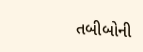તબીબોની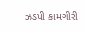ઝડપી કામગીરી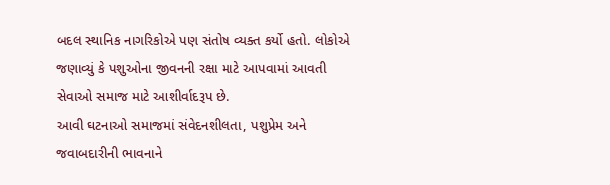બદલ સ્થાનિક નાગરિકોએ પણ સંતોષ વ્યક્ત કર્યો હતો. લોકોએ જણાવ્યું કે પશુઓના જીવનની રક્ષા માટે આપવામાં આવતી સેવાઓ સમાજ માટે આશીર્વાદરૂપ છે.
આવી ઘટનાઓ સમાજમાં સંવેદનશીલતા, પશુપ્રેમ અને જવાબદારીની ભાવનાને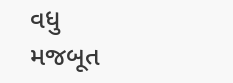વધુ મજબૂત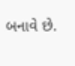બનાવે છે.